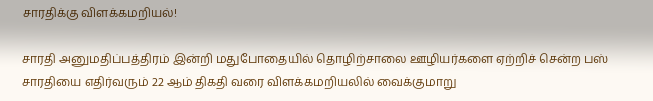சாரதிக்கு விளக்கமறியல்!

சாரதி அனுமதிப்பத்திரம் இன்றி மதுபோதையில் தொழிற்சாலை ஊழியர்களை ஏற்றிச் சென்ற பஸ் சாரதியை எதிர்வரும் 22 ஆம் திகதி வரை விளக்கமறியலில் வைக்குமாறு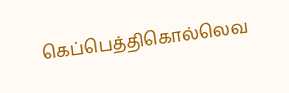கெப்பெத்திகொல்லெவ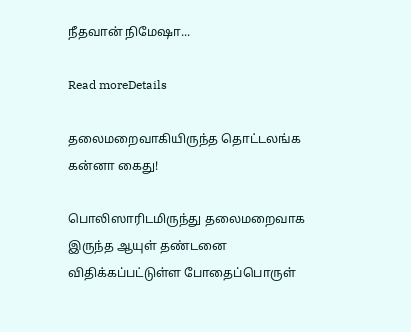நீதவான் நிமேஷா...

Read moreDetails

தலைமறைவாகியிருந்த தொட்டலங்க கன்னா கைது!

பொலிஸாரிடமிருந்து தலைமறைவாக இருந்த ஆயுள் தண்டனை விதிக்கப்பட்டுள்ள போதைப்பொருள்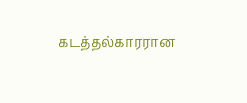கடத்தல்காரரான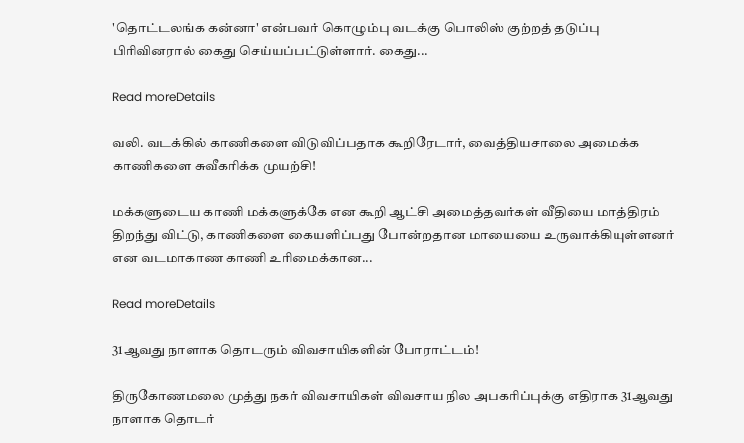'தொட்டலங்க கன்னா' என்பவர் கொழும்பு வடக்கு பொலிஸ் குற்றத் தடுப்பு பிரிவினரால் கைது செய்யப்பட்டுள்ளார். கைது...

Read moreDetails

வலி. வடக்கில் காணிகளை விடுவிப்பதாக கூறிரேடார், வைத்தியசாலை அமைக்க காணிகளை சுவீகரிக்க முயற்சி!

மக்களுடைய காணி மக்களுக்கே என கூறி ஆட்சி அமைத்தவர்கள் வீதியை மாத்திரம் திறந்து விட்டு, காணிகளை கையளிப்பது போன்றதான மாயையை உருவாக்கியுள்ளனர் என வடமாகாண காணி உரிமைக்கான...

Read moreDetails

31ஆவது நாளாக தொடரும் விவசாயிகளின் போராட்டம்!

திருகோணமலை முத்து நகர் விவசாயிகள் விவசாய நில அபகரிப்புக்கு எதிராக 31ஆவது நாளாக தொடர்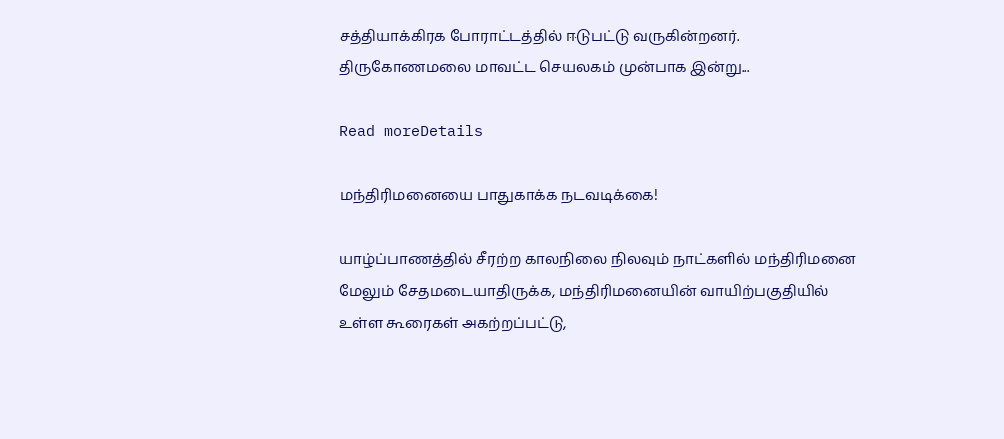சத்தியாக்கிரக போராட்டத்தில் ஈடுபட்டு வருகின்றனர். திருகோணமலை மாவட்ட செயலகம் முன்பாக இன்று...

Read moreDetails

மந்திரிமனையை பாதுகாக்க நடவடிக்கை!

யாழ்ப்பாணத்தில் சீரற்ற காலநிலை நிலவும் நாட்களில் மந்திரிமனை மேலும் சேதமடையாதிருக்க, மந்திரிமனையின் வாயிற்பகுதியில் உள்ள கூரைகள் அகற்றப்பட்டு,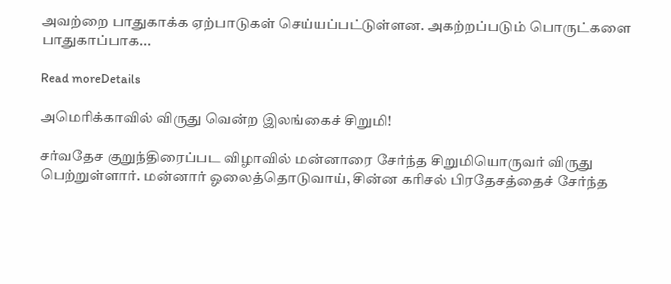அவற்றை பாதுகாக்க ஏற்பாடுகள் செய்யப்பட்டுள்ளன. அகற்றப்படும் பொருட்களை பாதுகாப்பாக...

Read moreDetails

அமெரிக்காவில் விருது வென்ற இலங்கைச் சிறுமி!

சர்வதேச குறுந்திரைப்பட விழாவில் மன்னாரை சேர்ந்த சிறுமியொருவர் விருது பெற்றுள்ளார். மன்னார் ஓலைத்தொடுவாய், சின்ன கரிசல் பிரதேசத்தைச் சேர்ந்த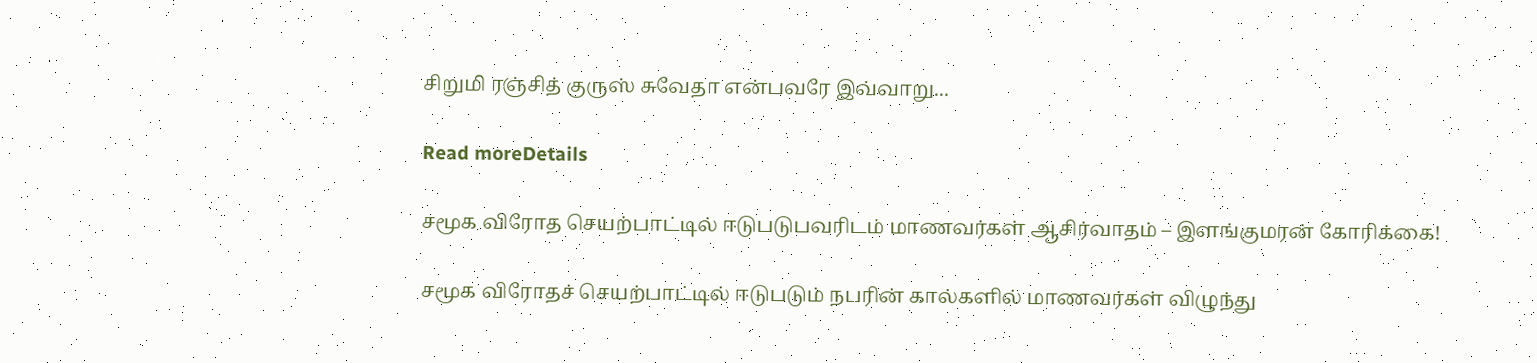சிறுமி ரஞ்சித் குருஸ் சுவேதா என்பவரே இவ்வாறு...

Read moreDetails

சமூக விரோத செயற்பாட்டில் ஈடுபடுபவரிடம் மாணவர்கள் ஆசிர்வாதம் – இளங்குமரன் கோரிக்கை!

சமூக விரோதச் செயற்பாட்டில் ஈடுபடும் நபரின் கால்களில் மாணவர்கள் விழுந்து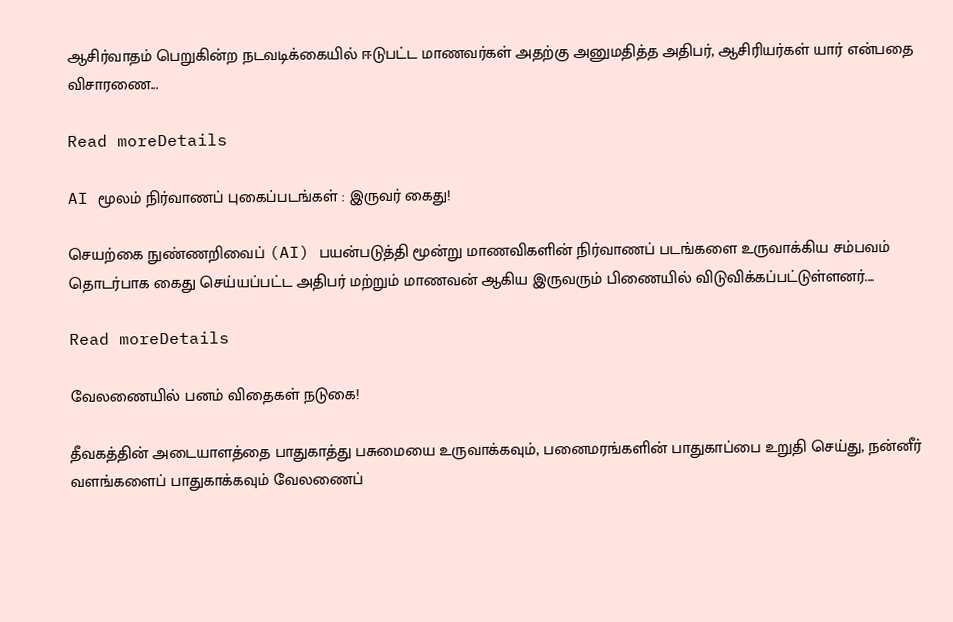ஆசிர்வாதம் பெறுகின்ற நடவடிக்கையில் ஈடுபட்ட மாணவர்கள் அதற்கு அனுமதித்த அதிபர், ஆசிரியர்கள் யார் என்பதை விசாரணை...

Read moreDetails

AI மூலம் நிர்வாணப் புகைப்படங்கள் : இருவர் கைது!

செயற்கை நுண்ணறிவைப் (AI) பயன்படுத்தி மூன்று மாணவிகளின் நிர்வாணப் படங்களை உருவாக்கிய சம்பவம் தொடர்பாக கைது செய்யப்பட்ட அதிபர் மற்றும் மாணவன் ஆகிய இருவரும் பிணையில் விடுவிக்கப்பட்டுள்ளனர்....

Read moreDetails

வேலணையில் பனம் விதைகள் நடுகை!

தீவகத்தின் அடையாளத்தை பாதுகாத்து பசுமையை உருவாக்கவும், பனைமரங்களின் பாதுகாப்பை உறுதி செய்து, நன்னீர் வளங்களைப் பாதுகாக்கவும் வேலணைப்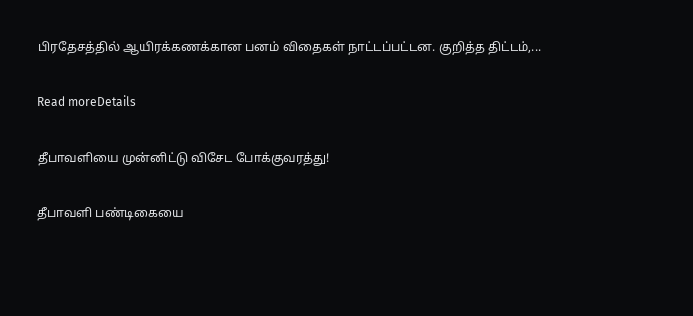பிரதேசத்தில் ஆயிரக்கணக்கான பனம் விதைகள் நாட்டப்பட்டன. குறித்த திட்டம்,...

Read moreDetails

தீபாவளியை முன்னிட்டு விசேட போக்குவரத்து!

தீபாவளி பண்டிகையை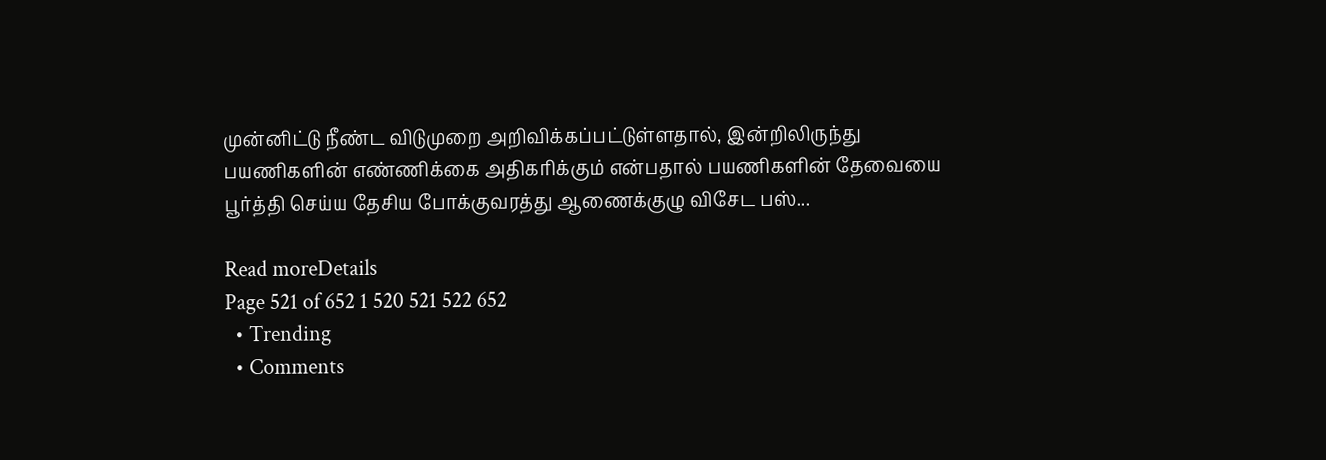முன்னிட்டு நீண்ட விடுமுறை அறிவிக்கப்பட்டுள்ளதால், இன்றிலிருந்து பயணிகளின் எண்ணிக்கை அதிகரிக்கும் என்பதால் பயணிகளின் தேவையை பூர்த்தி செய்ய தேசிய போக்குவரத்து ஆணைக்குழு விசேட பஸ்...

Read moreDetails
Page 521 of 652 1 520 521 522 652
  • Trending
  • Comments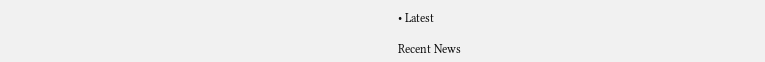• Latest

Recent News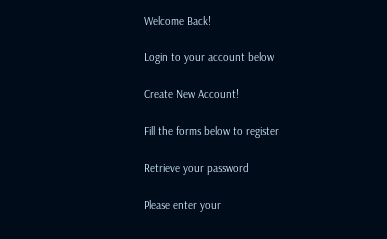Welcome Back!

Login to your account below

Create New Account!

Fill the forms below to register

Retrieve your password

Please enter your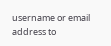username or email address to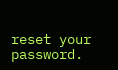reset your password.